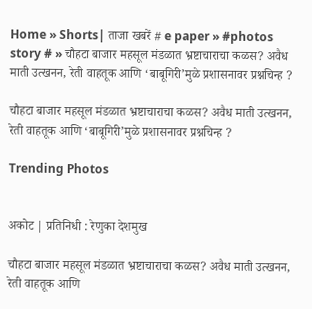Home » Shorts| ताजा खबरें # e paper » #photos story # » चौहटा बाजार महसूल मंडळात भ्रष्टाचाराचा कळस? अवैध माती उत्खनन, रेती वाहतूक आणि ‘बाबूगिरी’मुळे प्रशासनावर प्रश्नचिन्ह ?

चौहटा बाजार महसूल मंडळात भ्रष्टाचाराचा कळस? अवैध माती उत्खनन, रेती वाहतूक आणि ‘बाबूगिरी’मुळे प्रशासनावर प्रश्नचिन्ह ?

Trending Photos


अकोट | प्रतिनिधी : रेणुका देशमुख

चौहटा बाजार महसूल मंडळात भ्रष्टाचाराचा कळस? अवैध माती उत्खनन, रेती वाहतूक आणि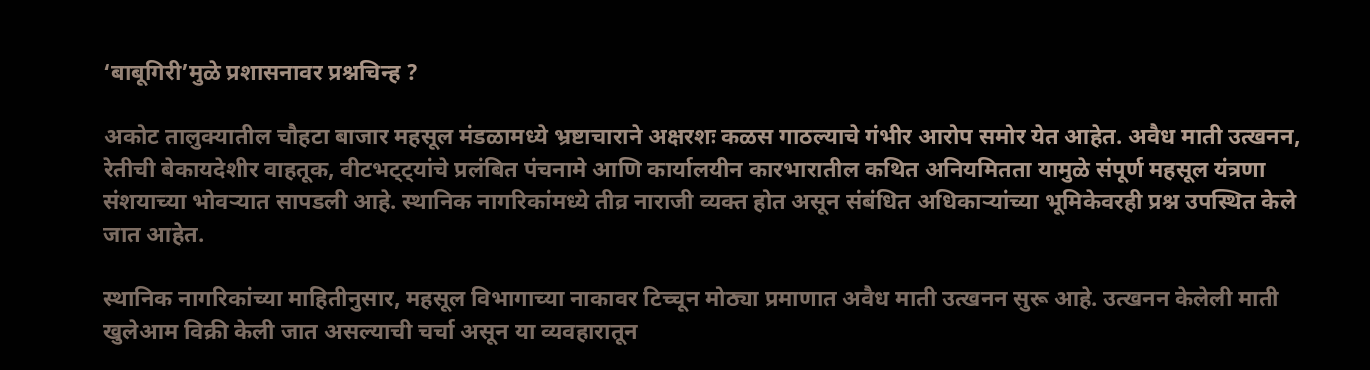‘बाबूगिरी’मुळे प्रशासनावर प्रश्नचिन्ह ?

अकोट तालुक्यातील चौहटा बाजार महसूल मंडळामध्ये भ्रष्टाचाराने अक्षरशः कळस गाठल्याचे गंभीर आरोप समोर येत आहेत. अवैध माती उत्खनन, रेतीची बेकायदेशीर वाहतूक, वीटभट्ट्यांचे प्रलंबित पंचनामे आणि कार्यालयीन कारभारातील कथित अनियमितता यामुळे संपूर्ण महसूल यंत्रणा संशयाच्या भोवऱ्यात सापडली आहे. स्थानिक नागरिकांमध्ये तीव्र नाराजी व्यक्त होत असून संबंधित अधिकाऱ्यांच्या भूमिकेवरही प्रश्न उपस्थित केले जात आहेत.

स्थानिक नागरिकांच्या माहितीनुसार, महसूल विभागाच्या नाकावर टिच्चून मोठ्या प्रमाणात अवैध माती उत्खनन सुरू आहे. उत्खनन केलेली माती खुलेआम विक्री केली जात असल्याची चर्चा असून या व्यवहारातून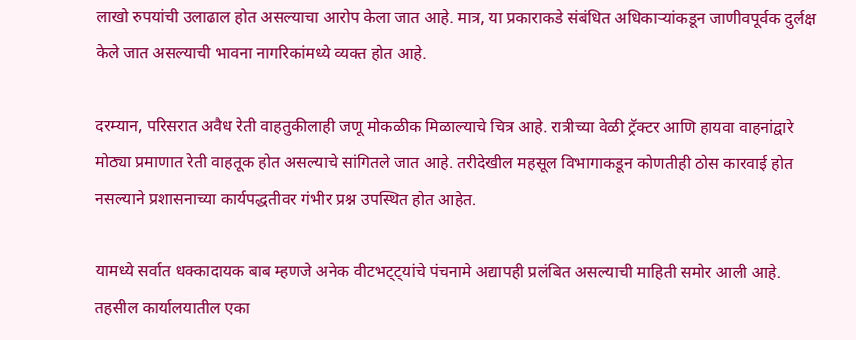लाखो रुपयांची उलाढाल होत असल्याचा आरोप केला जात आहे. मात्र, या प्रकाराकडे संबंधित अधिकाऱ्यांकडून जाणीवपूर्वक दुर्लक्ष केले जात असल्याची भावना नागरिकांमध्ये व्यक्त होत आहे.

दरम्यान, परिसरात अवैध रेती वाहतुकीलाही जणू मोकळीक मिळाल्याचे चित्र आहे. रात्रीच्या वेळी ट्रॅक्टर आणि हायवा वाहनांद्वारे मोठ्या प्रमाणात रेती वाहतूक होत असल्याचे सांगितले जात आहे. तरीदेखील महसूल विभागाकडून कोणतीही ठोस कारवाई होत नसल्याने प्रशासनाच्या कार्यपद्धतीवर गंभीर प्रश्न उपस्थित होत आहेत.

यामध्ये सर्वात धक्कादायक बाब म्हणजे अनेक वीटभट्ट्यांचे पंचनामे अद्यापही प्रलंबित असल्याची माहिती समोर आली आहे. तहसील कार्यालयातील एका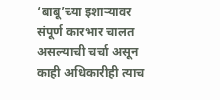‘बाबू’च्या इशाऱ्यावर संपूर्ण कारभार चालत असल्याची चर्चा असून काही अधिकारीही त्याच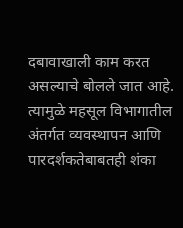दबावाखाली काम करत असल्याचे बोलले जात आहे. त्यामुळे महसूल विभागातील अंतर्गत व्यवस्थापन आणि पारदर्शकतेबाबतही शंका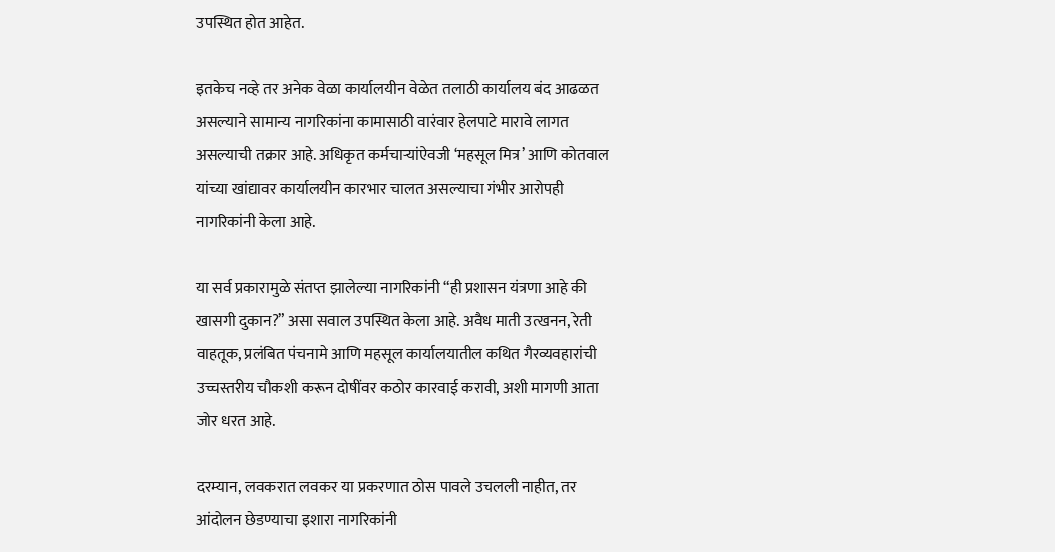उपस्थित होत आहेत.

इतकेच नव्हे तर अनेक वेळा कार्यालयीन वेळेत तलाठी कार्यालय बंद आढळत असल्याने सामान्य नागरिकांना कामासाठी वारंवार हेलपाटे मारावे लागत असल्याची तक्रार आहे. अधिकृत कर्मचाऱ्यांऐवजी ‘महसूल मित्र’ आणि कोतवाल यांच्या खांद्यावर कार्यालयीन कारभार चालत असल्याचा गंभीर आरोपही नागरिकांनी केला आहे.

या सर्व प्रकारामुळे संतप्त झालेल्या नागरिकांनी “ही प्रशासन यंत्रणा आहे की खासगी दुकान?” असा सवाल उपस्थित केला आहे. अवैध माती उत्खनन, रेती वाहतूक, प्रलंबित पंचनामे आणि महसूल कार्यालयातील कथित गैरव्यवहारांची उच्चस्तरीय चौकशी करून दोषींवर कठोर कारवाई करावी, अशी मागणी आता जोर धरत आहे.

दरम्यान, लवकरात लवकर या प्रकरणात ठोस पावले उचलली नाहीत, तर आंदोलन छेडण्याचा इशारा नागरिकांनी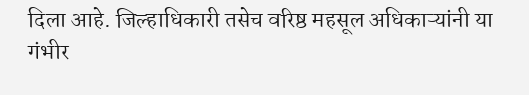दिला आहे. जिल्हाधिकारी तसेच वरिष्ठ महसूल अधिकाऱ्यांनी या गंभीर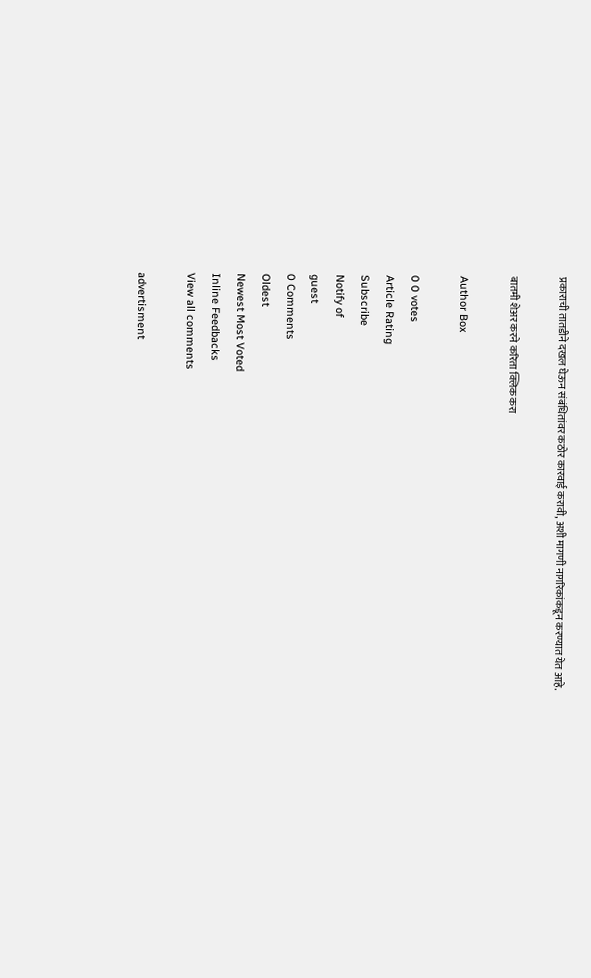प्रकाराची तातडीने दखल घेऊन संबंधितांवर कठोर कारवाई करावी, अशी मागणी नागरिकांकडून करण्यात येत आहे.

बातमी शेअर करने करिता क्लिक करा

Author Box

0 0 votes
Article Rating
Subscribe
Notify of
guest
0 Comments
Oldest
Newest Most Voted
Inline Feedbacks
View all comments

advertisment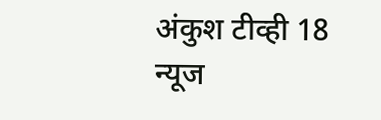अंकुश टीव्ही 18 न्यूज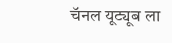चॅनल यूट्यूब ला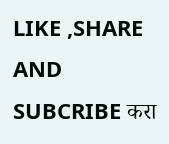LIKE ,SHARE AND SUBCRIBE करा